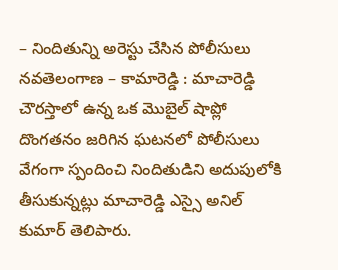– నిందితున్ని అరెస్టు చేసిన పోలీసులు
నవతెలంగాణ – కామారెడ్డి : మాచారెడ్డి చౌరస్తాలో ఉన్న ఒక మొబైల్ షాప్లో దొంగతనం జరిగిన ఘటనలో పోలీసులు వేగంగా స్పందించి నిందితుడిని అదుపులోకి తీసుకున్నట్లు మాచారెడ్డి ఎస్సై అనిల్ కుమార్ తెలిపారు.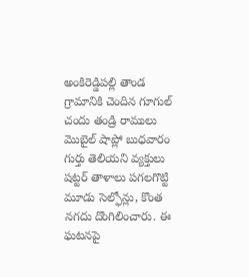అంకిరెడ్డిపల్లి తాండ గ్రామానికి చెందిన గూగుల్ చందు తండ్రి రాములు మొబైల్ షాప్లో బుధవారం గుర్తు తెలియని వ్యక్తులు షట్టర్ తాళాలు పగలగొట్టి మూడు సెల్ఫోన్లు, కొంత నగదు దొంగిలించారు. ఈ ఘటనపై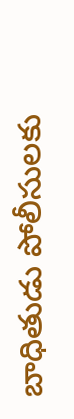బాధితుడు పోలీసులకు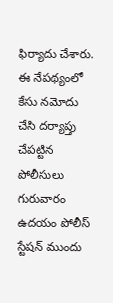ఫిర్యాదు చేశారు.
ఈ నేపథ్యంలో కేసు నమోదు చేసి దర్యాప్తు చేపట్టిన పోలీసులు గురువారం ఉదయం పోలీస్ స్టేషన్ ముందు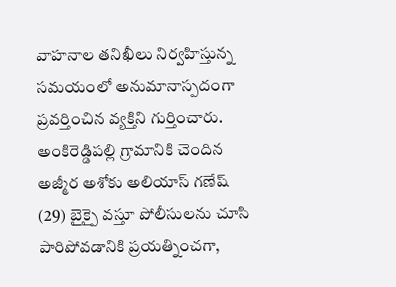వాహనాల తనిఖీలు నిర్వహిస్తున్న సమయంలో అనుమానాస్పదంగా ప్రవర్తించిన వ్యక్తిని గుర్తించారు. అంకిరెడ్డిపల్లి గ్రామానికి చెందిన అజ్మీర అశోకు అలియాస్ గణేష్ (29) బైక్పై వస్తూ పోలీసులను చూసి పారిపోవడానికి ప్రయత్నించగా,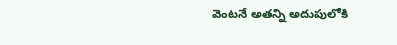వెంటనే అతన్ని అదుపులోకి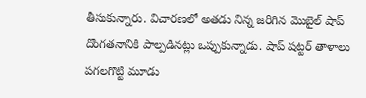తీసుకున్నారు. విచారణలో అతడు నిన్న జరిగిన మొబైల్ షాప్ దొంగతనానికి పాల్పడినట్లు ఒప్పుకున్నాడు. షాప్ షట్టర్ తాళాలు పగలగొట్టి మూడు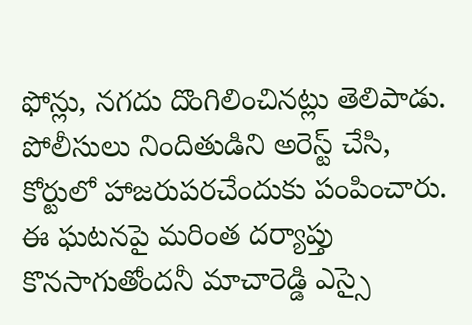ఫోన్లు, నగదు దొంగిలించినట్లు తెలిపాడు.
పోలీసులు నిందితుడిని అరెస్ట్ చేసి, కోర్టులో హాజరుపరచేందుకు పంపించారు. ఈ ఘటనపై మరింత దర్యాప్తు కొనసాగుతోందనీ మాచారెడ్డి ఎస్సై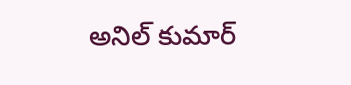అనిల్ కుమార్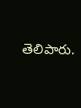తెలిపారు.